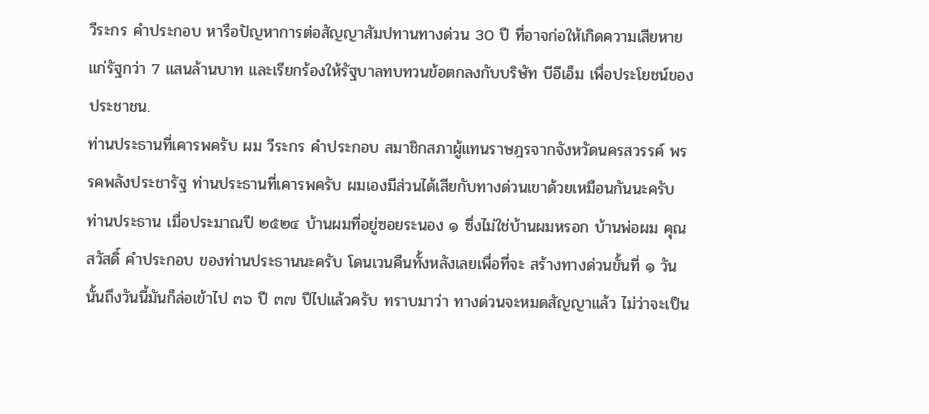วีระกร คำประกอบ หารือปัญหาการต่อสัญญาสัมปทานทางด่วน 30 ปี ที่อาจก่อให้เกิดความเสียหายแก่รัฐกว่า 7 แสนล้านบาท และเรียกร้องให้รัฐบาลทบทวนข้อตกลงกับบริษัท บีอีเอ็ม เพื่อประโยชน์ของประชาชน.
ท่านประธานที่เคารพครับ ผม วีระกร คำประกอบ สมาชิกสภาผู้แทนราษฎรจากจังหวัดนครสวรรค์ พรรคพลังประชารัฐ ท่านประธานที่เคารพครับ ผมเองมีส่วนได้เสียกับทางด่วนเขาด้วยเหมือนกันนะครับ ท่านประธาน เมื่อประมาณปี ๒๕๒๔ บ้านผมที่อยู่ซอยระนอง ๑ ซึ่งไม่ใช่บ้านผมหรอก บ้านพ่อผม คุณสวัสดิ์ คำประกอบ ของท่านประธานนะครับ โดนเวนคืนทั้งหลังเลยเพื่อที่จะ สร้างทางด่วนขั้นที่ ๑ วันนั้นถึงวันนี้มันก็ล่อเข้าไป ๓๖ ปี ๓๗ ปีไปแล้วครับ ทราบมาว่า ทางด่วนจะหมดสัญญาแล้ว ไม่ว่าจะเป็น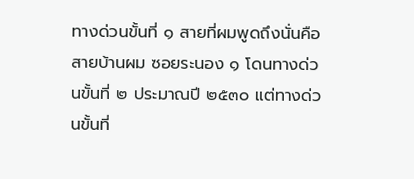ทางด่วนขั้นที่ ๑ สายที่ผมพูดถึงนั่นคือสายบ้านผม ซอยระนอง ๑ โดนทางด่วนขั้นที่ ๒ ประมาณปี ๒๕๓๐ แต่ทางด่วนขั้นที่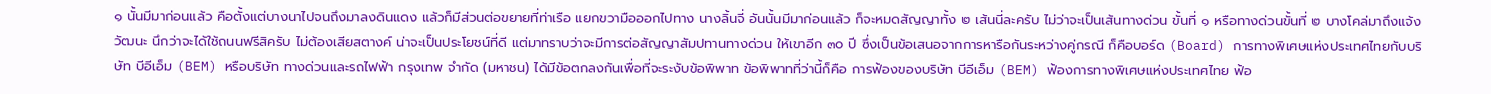๑ นั้นมีมาก่อนแล้ว คือตั้งแต่บางนาไปจนถึงมาลงดินแดง แล้วก็มีส่วนต่อขยายที่ท่าเรือ แยกขวามือออกไปทาง นางลิ้นจี่ อันนั้นมีมาก่อนแล้ว ก็จะหมดสัญญาทั้ง ๒ เส้นนี่ละครับ ไม่ว่าจะเป็นเส้นทางด่วน ขั้นที่ ๑ หรือทางด่วนขั้นที่ ๒ บางโคล่มาถึงแจ้งวัฒนะ นึกว่าจะได้ใช้ถนนฟรีสิครับ ไม่ต้องเสียสตางค์ น่าจะเป็นประโยชน์ที่ดี แต่มาทราบว่าจะมีการต่อสัญญาสัมปทานทางด่วน ให้เขาอีก ๓๐ ปี ซึ่งเป็นข้อเสนอจากการหารือกันระหว่างคู่กรณี ก็คือบอร์ด (Board) การทางพิเศษแห่งประเทศไทยกับบริษัท บีอีเอ็ม (BEM) หรือบริษัท ทางด่วนและรถไฟฟ้า กรุงเทพ จำกัด (มหาชน) ได้มีข้อตกลงกันเพื่อที่จะระงับข้อพิพาท ข้อพิพาทที่ว่านี้ก็คือ การฟ้องของบริษัท บีอีเอ็ม (BEM) ฟ้องการทางพิเศษแห่งประเทศไทย ฟ้อ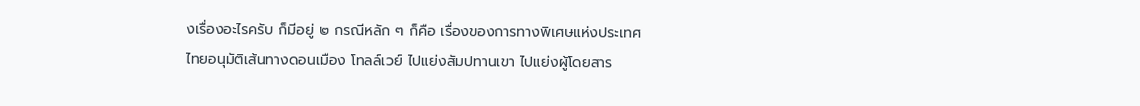งเรื่องอะไรครับ ก็มีอยู่ ๒ กรณีหลัก ๆ ก็คือ เรื่องของการทางพิเศษแห่งประเทศไทยอนุมัติเส้นทางดอนเมือง โทลล์เวย์ ไปแย่งสัมปทานเขา ไปแย่งผู้โดยสาร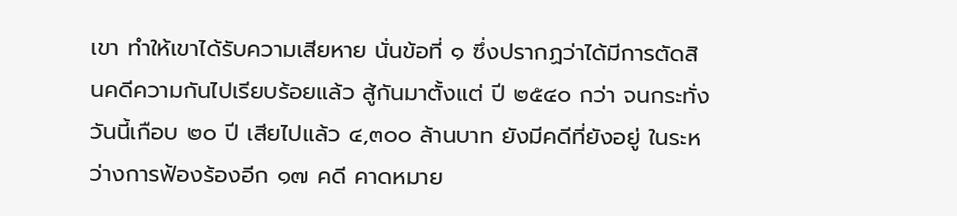เขา ทำให้เขาได้รับความเสียหาย นั่นข้อที่ ๑ ซึ่งปรากฏว่าได้มีการตัดสินคดีความกันไปเรียบร้อยแล้ว สู้กันมาตั้งแต่ ปี ๒๕๔๐ กว่า จนกระทั่งวันนี้เกือบ ๒๐ ปี เสียไปแล้ว ๔,๓๐๐ ล้านบาท ยังมีคดีที่ยังอยู่ ในระหว่างการฟ้องร้องอีก ๑๗ คดี คาดหมาย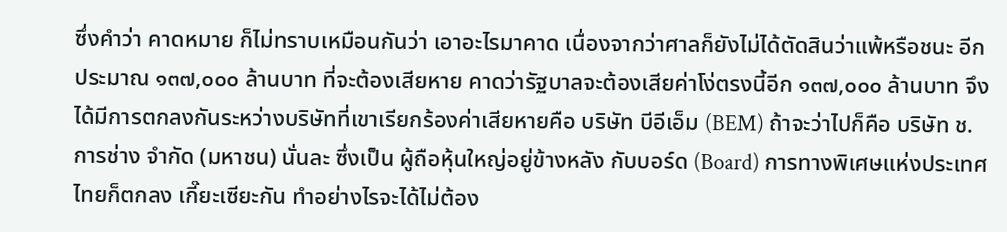ซึ่งคำว่า คาดหมาย ก็ไม่ทราบเหมือนกันว่า เอาอะไรมาคาด เนื่องจากว่าศาลก็ยังไม่ได้ตัดสินว่าแพ้หรือชนะ อีกประมาณ ๑๓๗,๐๐๐ ล้านบาท ที่จะต้องเสียหาย คาดว่ารัฐบาลจะต้องเสียค่าโง่ตรงนี้อีก ๑๓๗,๐๐๐ ล้านบาท จึงได้มีการตกลงกันระหว่างบริษัทที่เขาเรียกร้องค่าเสียหายคือ บริษัท บีอีเอ็ม (BEM) ถ้าจะว่าไปก็คือ บริษัท ช. การช่าง จำกัด (มหาชน) นั่นละ ซึ่งเป็น ผู้ถือหุ้นใหญ่อยู่ข้างหลัง กับบอร์ด (Board) การทางพิเศษแห่งประเทศไทยก็ตกลง เกี๊ยะเซียะกัน ทำอย่างไรจะได้ไม่ต้อง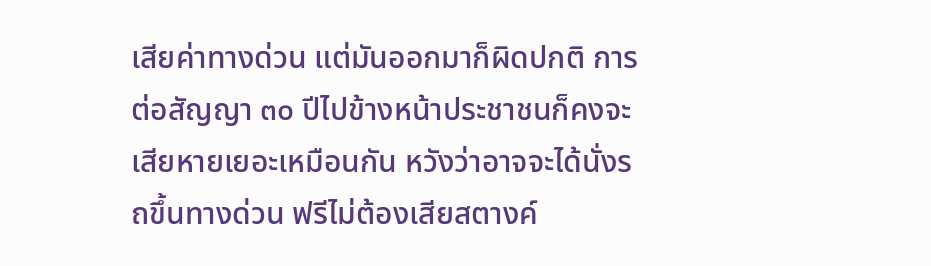เสียค่าทางด่วน แต่มันออกมาก็ผิดปกติ การต่อสัญญา ๓๐ ปีไปข้างหน้าประชาชนก็คงจะเสียหายเยอะเหมือนกัน หวังว่าอาจจะได้นั่งรถขึ้นทางด่วน ฟรีไม่ต้องเสียสตางค์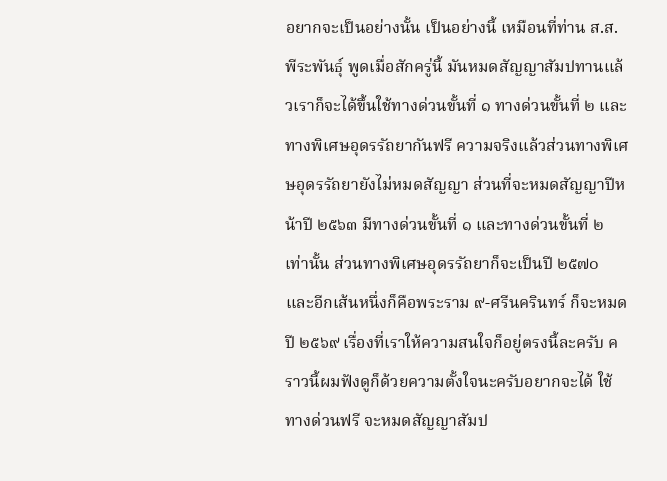อยากจะเป็นอย่างนั้น เป็นอย่างนี้ เหมือนที่ท่าน ส.ส. พีระพันธุ์ พูดเมื่อสักครู่นี้ มันหมดสัญญาสัมปทานแล้วเราก็จะได้ขึ้นใช้ทางด่วนขั้นที่ ๑ ทางด่วนขั้นที่ ๒ และทางพิเศษอุดรรัถยากันฟรี ความจริงแล้วส่วนทางพิเศษอุดรรัถยายังไม่หมดสัญญา ส่วนที่จะหมดสัญญาปีหน้าปี ๒๕๖๓ มีทางด่วนขั้นที่ ๑ และทางด่วนขั้นที่ ๒ เท่านั้น ส่วนทางพิเศษอุดรรัถยาก็จะเป็นปี ๒๕๗๐ และอีกเส้นหนึ่งก็คือพระราม ๙-ศรีนครินทร์ ก็จะหมดปี ๒๕๖๙ เรื่องที่เราให้ความสนใจก็อยู่ตรงนี้ละครับ คราวนี้ผมฟังดูก็ด้วยความตั้งใจนะครับอยากจะได้ ใช้ทางด่วนฟรี จะหมดสัญญาสัมป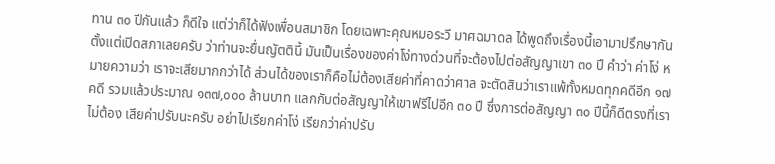ทาน ๓๐ ปีกันแล้ว ก็ดีใจ แต่ว่าก็ได้ฟังเพื่อนสมาชิก โดยเฉพาะคุณหมอระวี มาศฉมาดล ได้พูดถึงเรื่องนี้เอามาปรึกษากันตั้งแต่เปิดสภาเลยครับ ว่าท่านจะยื่นญัตตินี้ มันเป็นเรื่องของค่าโง่ทางด่วนที่จะต้องไปต่อสัญญาเขา ๓๐ ปี คำว่า ค่าโง่ หมายความว่า เราจะเสียมากกว่าได้ ส่วนได้ของเราก็คือไม่ต้องเสียค่าที่คาดว่าศาล จะตัดสินว่าเราแพ้ทั้งหมดทุกคดีอีก ๑๗ คดี รวมแล้วประมาณ ๑๓๗,๐๐๐ ล้านบาท แลกกับต่อสัญญาให้เขาฟรีไปอีก ๓๐ ปี ซึ่งการต่อสัญญา ๓๐ ปีนี้ก็ดีตรงที่เราไม่ต้อง เสียค่าปรับนะครับ อย่าไปเรียกค่าโง่ เรียกว่าค่าปรับ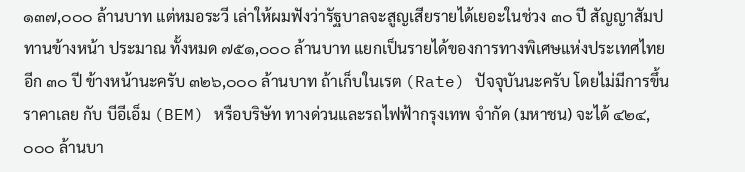๑๓๗,๐๐๐ ล้านบาท แต่หมอระวี เล่าให้ผมฟังว่ารัฐบาลจะสูญเสียรายได้เยอะในช่วง ๓๐ ปี สัญญาสัมปทานข้างหน้า ประมาณ ทั้งหมด ๗๕๑,๐๐๐ ล้านบาท แยกเป็นรายได้ของการทางพิเศษแห่งประเทศไทยอีก ๓๐ ปี ข้างหน้านะครับ ๓๒๖,๐๐๐ ล้านบาท ถ้าเก็บในเรต (Rate) ปัจจุบันนะครับ โดยไม่มีการขึ้น ราคาเลย กับ บีอีเอ็ม (BEM) หรือบริษัท ทางด่วนและรถไฟฟ้ากรุงเทพ จำกัด (มหาชน) จะได้ ๔๒๔,๐๐๐ ล้านบา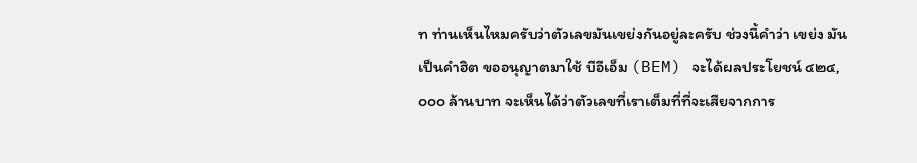ท ท่านเห็นไหมครับว่าตัวเลขมันเขย่งกันอยู่ละครับ ช่วงนี้คำว่า เขย่ง มันเป็นคำฮิต ขออนุญาตมาใช้ บีอีเอ็ม (BEM) จะได้ผลประโยชน์ ๔๒๔,๐๐๐ ล้านบาท จะเห็นได้ว่าตัวเลขที่เราเต็มที่ที่จะเสียจากการ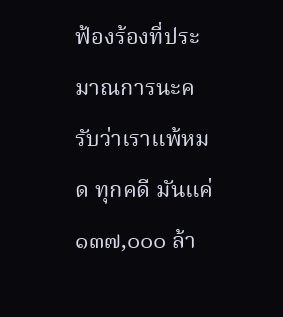ฟ้องร้องที่ประมาณการนะครับว่าเราแพ้หมด ทุกคดี มันแค่ ๑๓๗,๐๐๐ ล้า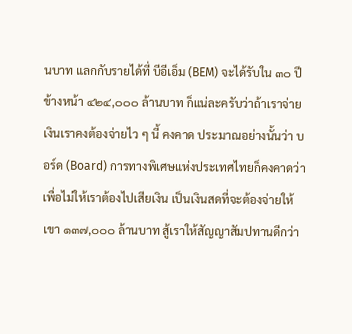นบาท แลกกับรายได้ที่ บีอีเอ็ม (BEM) จะได้รับใน ๓๐ ปี ข้างหน้า ๔๒๔,๐๐๐ ล้านบาท ก็แน่ละครับว่าถ้าเราจ่ายเงินเราคงต้องจ่ายไว ๆ นี้ คงคาด ประมาณอย่างนั้นว่า บอร์ด (Board) การทางพิเศษแห่งประเทศไทยก็คงคาดว่า เพื่อไม่ให้เราต้องไปเสียเงิน เป็นเงินสดที่จะต้องจ่ายให้เขา ๑๓๗,๐๐๐ ล้านบาท สู้เราให้สัญญาสัมปทานดีกว่า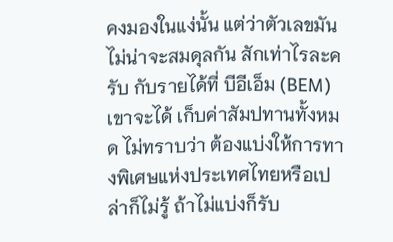คงมองในแง่นั้น แต่ว่าตัวเลขมันไม่น่าจะสมดุลกัน สักเท่าไรละครับ กับรายได้ที่ บีอีเอ็ม (BEM) เขาจะได้ เก็บค่าสัมปทานทั้งหมด ไม่ทราบว่า ต้องแบ่งให้การทางพิเศษแห่งประเทศไทยหรือเปล่าก็ไม่รู้ ถ้าไม่แบ่งก็รับ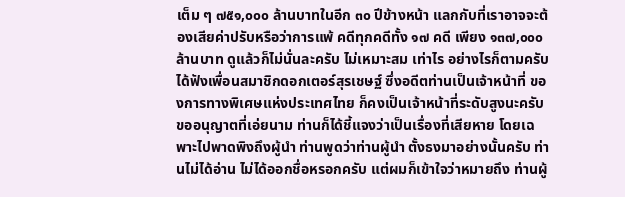เต็ม ๆ ๗๕๑,๐๐๐ ล้านบาทในอีก ๓๐ ปีข้างหน้า แลกกับที่เราอาจจะต้องเสียค่าปรับหรือว่าการแพ้ คดีทุกคดีทั้ง ๑๗ คดี เพียง ๑๓๗,๐๐๐ ล้านบาท ดูแล้วก็ไม่นั่นละครับ ไม่เหมาะสม เท่าไร อย่างไรก็ตามครับได้ฟังเพื่อนสมาชิกดอกเตอร์สุรเชษฐ์ ซึ่งอดีตท่านเป็นเจ้าหน้าที่ ของการทางพิเศษแห่งประเทศไทย ก็คงเป็นเจ้าหน้าที่ระดับสูงนะครับ ขออนุญาตที่เอ่ยนาม ท่านก็ได้ชี้แจงว่าเป็นเรื่องที่เสียหาย โดยเฉพาะไปพาดพิงถึงผู้นำ ท่านพูดว่าท่านผู้นำ ตั้งธงมาอย่างนั้นครับ ท่านไม่ได้อ่าน ไม่ได้ออกชื่อหรอกครับ แต่ผมก็เข้าใจว่าหมายถึง ท่านผู้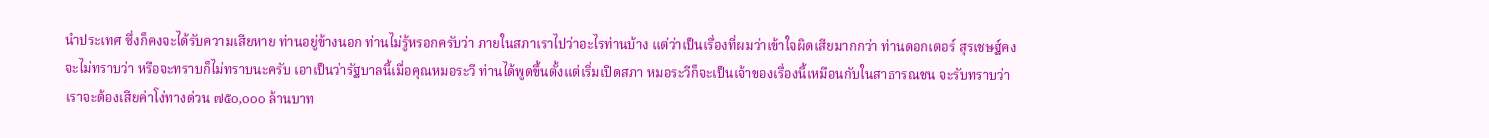นำประเทศ ซึ่งก็คงจะได้รับความเสียหาย ท่านอยู่ข้างนอก ท่านไม่รู้หรอกครับว่า ภายในสภาเราไปว่าอะไรท่านบ้าง แต่ว่าเป็นเรื่องที่ผมว่าเข้าใจผิดเสียมากกว่า ท่านดอกเตอร์ สุรเชษฐ์คงจะไม่ทราบว่า หรือจะทราบก็ไม่ทราบนะครับ เอาเป็นว่ารัฐบาลนี้เมื่อคุณหมอระวี ท่านได้พูดขึ้นตั้งแต่เริ่มเปิดสภา หมอระวีก็จะเป็นเจ้าของเรื่องนี้เหมือนกับในสาธารณชน จะรับทราบว่าเราจะต้องเสียค่าโง่ทางด่วน ๗๕๐,๐๐๐ ล้านบาท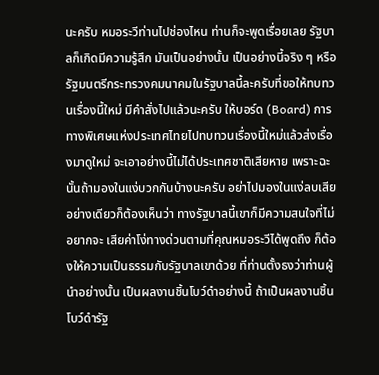นะครับ หมอระวีท่านไปช่องไหน ท่านก็จะพูดเรื่อยเลย รัฐบาลก็เกิดมีความรู้สึก มันเป็นอย่างนั้น เป็นอย่างนี้จริง ๆ หรือ รัฐมนตรีกระทรวงคมนาคมในรัฐบาลนี้ละครับที่ขอให้ทบทวนเรื่องนี้ใหม่ มีคำสั่งไปแล้วนะครับ ให้บอร์ด (Board) การทางพิเศษแห่งประเทศไทยไปทบทวนเรื่องนี้ใหม่แล้วส่งเรื่องมาดูใหม่ จะเอาอย่างนี้ไม่ได้ประเทศชาติเสียหาย เพราะฉะนั้นถ้ามองในแง่บวกกันบ้างนะครับ อย่าไปมองในแง่ลบเสียอย่างเดียวก็ต้องเห็นว่า ทางรัฐบาลนี้เขาก็มีความสนใจที่ไม่อยากจะ เสียค่าโง่ทางด่วนตามที่คุณหมอระวีได้พูดถึง ก็ต้องให้ความเป็นธรรมกับรัฐบาลเขาด้วย ที่ท่านตั้งธงว่าท่านผู้นำอย่างนั้น เป็นผลงานชิ้นโบว์ดำอย่างนี้ ถ้าเป็นผลงานชิ้นโบว์ดำรัฐ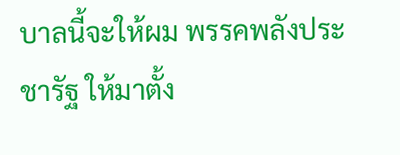บาลนี้จะให้ผม พรรคพลังประชารัฐ ให้มาตั้ง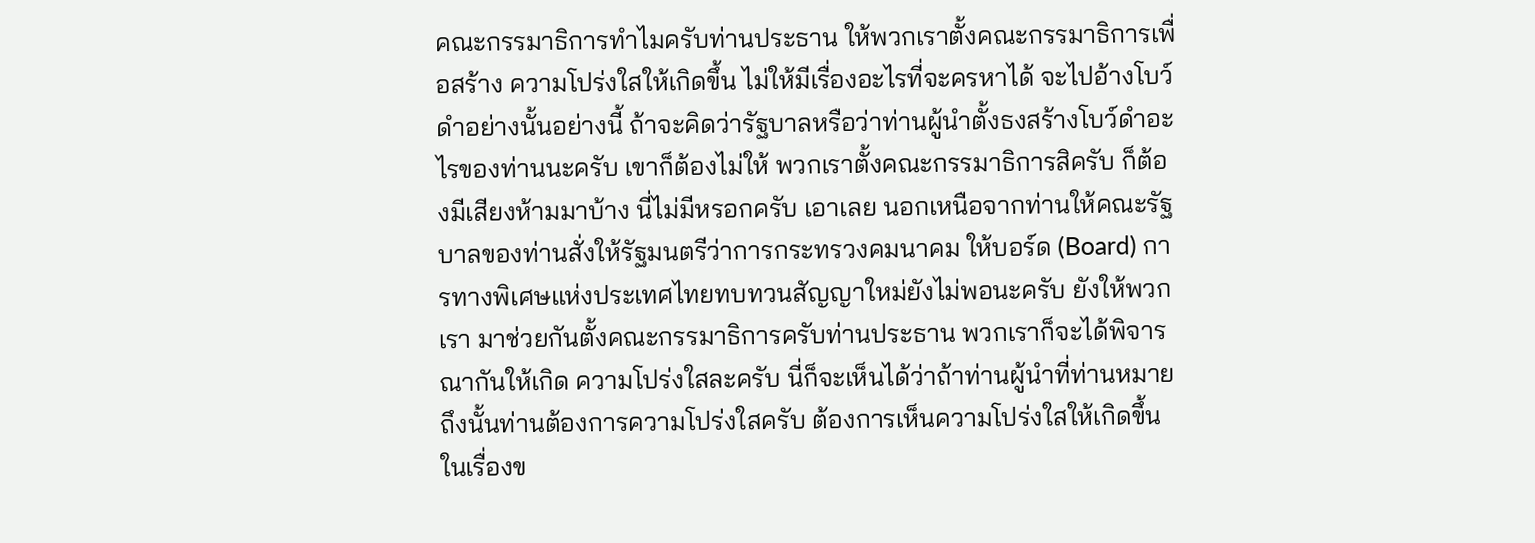คณะกรรมาธิการทำไมครับท่านประธาน ให้พวกเราตั้งคณะกรรมาธิการเพื่อสร้าง ความโปร่งใสให้เกิดขึ้น ไม่ให้มีเรื่องอะไรที่จะครหาได้ จะไปอ้างโบว์ดำอย่างนั้นอย่างนี้ ถ้าจะคิดว่ารัฐบาลหรือว่าท่านผู้นำตั้งธงสร้างโบว์ดำอะไรของท่านนะครับ เขาก็ต้องไม่ให้ พวกเราตั้งคณะกรรมาธิการสิครับ ก็ต้องมีเสียงห้ามมาบ้าง นี่ไม่มีหรอกครับ เอาเลย นอกเหนือจากท่านให้คณะรัฐบาลของท่านสั่งให้รัฐมนตรีว่าการกระทรวงคมนาคม ให้บอร์ด (Board) การทางพิเศษแห่งประเทศไทยทบทวนสัญญาใหม่ยังไม่พอนะครับ ยังให้พวกเรา มาช่วยกันตั้งคณะกรรมาธิการครับท่านประธาน พวกเราก็จะได้พิจารณากันให้เกิด ความโปร่งใสละครับ นี่ก็จะเห็นได้ว่าถ้าท่านผู้นำที่ท่านหมายถึงนั้นท่านต้องการความโปร่งใสครับ ต้องการเห็นความโปร่งใสให้เกิดขึ้นในเรื่องข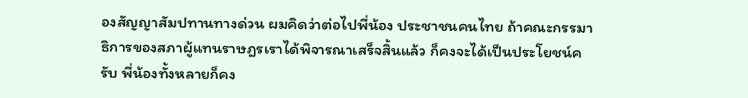องสัญญาสัมปทานทางด่วน ผมคิดว่าต่อไปพี่น้อง ประชาชนคนไทย ถ้าคณะกรรมาธิการของสภาผู้แทนราษฎรเราได้พิจารณาเสร็จสิ้นแล้ว ก็คงจะได้เป็นประโยชน์ครับ พี่น้องทั้งหลายก็คง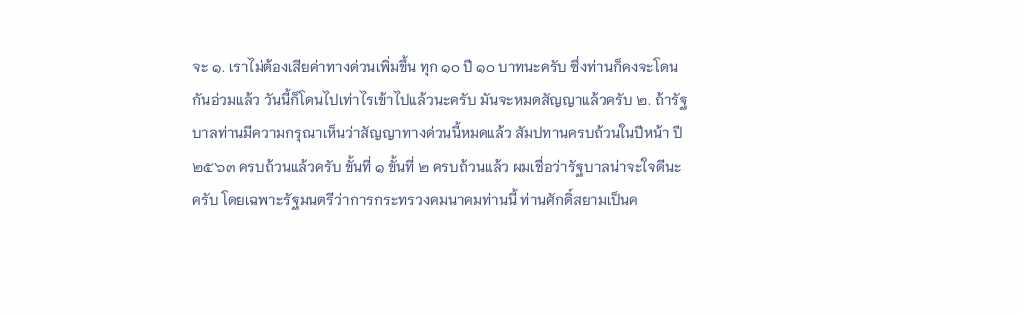จะ ๑. เราไม่ต้องเสียค่าทางด่วนเพิ่มขึ้น ทุก ๑๐ ปี ๑๐ บาทนะครับ ซึ่งท่านก็คงจะโดนกันอ่วมแล้ว วันนี้ก็โดนไปเท่าไรเข้าไปแล้วนะครับ มันจะหมดสัญญาแล้วครับ ๒. ถ้ารัฐบาลท่านมีความกรุณาเห็นว่าสัญญาทางด่วนนี้หมดแล้ว สัมปทานครบถ้วนในปีหน้า ปี ๒๕๖๓ ครบถ้วนแล้วครับ ขั้นที่ ๑ ขั้นที่ ๒ ครบถ้วนแล้ว ผมเชื่อว่ารัฐบาลน่าจะใจดีนะครับ โดยเฉพาะรัฐมนตรีว่าการกระทรวงคมนาคมท่านนี้ ท่านศักดิ์สยามเป็นค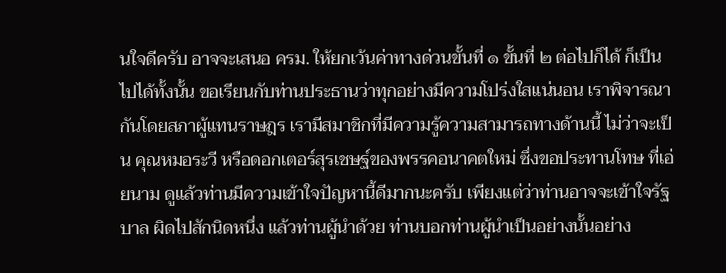นใจดีครับ อาจจะเสนอ ครม. ให้ยกเว้นค่าทางด่วนขั้นที่ ๑ ขั้นที่ ๒ ต่อไปก็ได้ ก็เป็นไปได้ทั้งนั้น ขอเรียนกับท่านประธานว่าทุกอย่างมีความโปร่งใสแน่นอน เราพิจารณากันโดยสภาผู้แทนราษฎร เรามีสมาชิกที่มีความรู้ความสามารถทางด้านนี้ ไม่ว่าจะเป็น คุณหมอระวี หรือดอกเตอร์สุรเชษฐ์ของพรรคอนาคตใหม่ ซึ่งขอประทานโทษ ที่เอ่ยนาม ดูแล้วท่านมีความเข้าใจปัญหานี้ดีมากนะครับ เพียงแต่ว่าท่านอาจจะเข้าใจรัฐบาล ผิดไปสักนิดหนึ่ง แล้วท่านผู้นำด้วย ท่านบอกท่านผู้นำเป็นอย่างนั้นอย่าง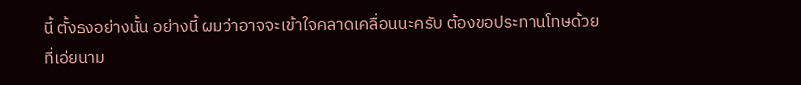นี้ ตั้งธงอย่างนั้น อย่างนี้ ผมว่าอาจจะเข้าใจคลาดเคลื่อนนะครับ ต้องขอประทานโทษด้วยที่เอ่ยนาม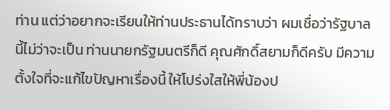ท่าน แต่ว่าอยากจะเรียนให้ท่านประธานได้ทราบว่า ผมเชื่อว่ารัฐบาลนี้ไม่ว่าจะเป็น ท่านนายกรัฐมนตรีก็ดี คุณศักดิ์สยามก็ดีครับ มีความตั้งใจที่จะแก้ไขปัญหาเรื่องนี้ ให้โปร่งใสให้พี่น้องป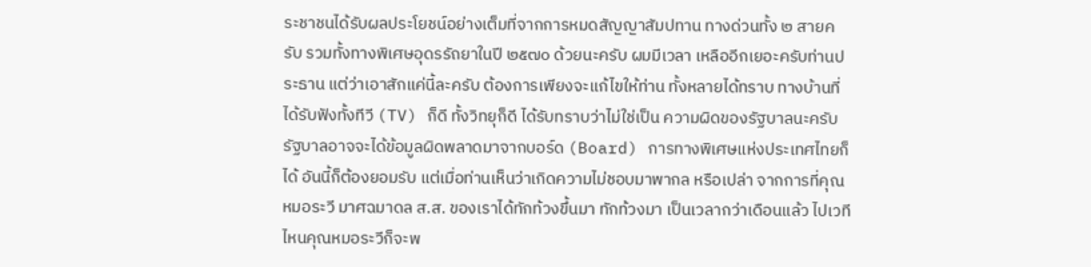ระชาชนได้รับผลประโยชน์อย่างเต็มที่จากการหมดสัญญาสัมปทาน ทางด่วนทั้ง ๒ สายครับ รวมทั้งทางพิเศษอุดรรัถยาในปี ๒๕๗๐ ด้วยนะครับ ผมมีเวลา เหลืออีกเยอะครับท่านประธาน แต่ว่าเอาสักแค่นี้ละครับ ต้องการเพียงจะแก้ไขให้ท่าน ทั้งหลายได้ทราบ ทางบ้านที่ได้รับฟังทั้งทีวี (TV) ก็ดี ทั้งวิทยุก็ดี ได้รับทราบว่าไม่ใช่เป็น ความผิดของรัฐบาลนะครับ รัฐบาลอาจจะได้ข้อมูลผิดพลาดมาจากบอร์ด (Board) การทางพิเศษแห่งประเทศไทยก็ได้ อันนี้ก็ต้องยอมรับ แต่เมื่อท่านเห็นว่าเกิดความไม่ชอบมาพากล หรือเปล่า จากการที่คุณหมอระวี มาศฉมาดล ส.ส. ของเราได้ทักท้วงขึ้นมา ทักท้วงมา เป็นเวลากว่าเดือนแล้ว ไปเวทีไหนคุณหมอระวีก็จะพ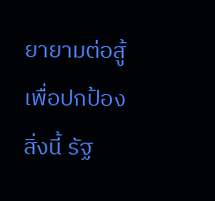ยายามต่อสู้เพื่อปกป้องสิ่งนี้ รัฐ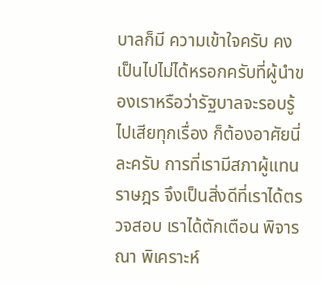บาลก็มี ความเข้าใจครับ คงเป็นไปไม่ได้หรอกครับที่ผู้นำของเราหรือว่ารัฐบาลจะรอบรู้ไปเสียทุกเรื่อง ก็ต้องอาศัยนี่ละครับ การที่เรามีสภาผู้แทนราษฎร จึงเป็นสิ่งดีที่เราได้ตรวจสอบ เราได้ตักเตือน พิจารณา พิเคราะห์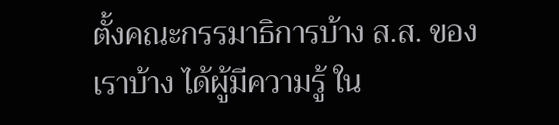ตั้งคณะกรรมาธิการบ้าง ส.ส. ของเราบ้าง ได้ผู้มีความรู้ ใน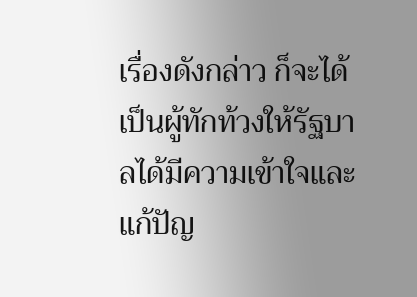เรื่องดังกล่าว ก็จะได้เป็นผู้ทักท้วงให้รัฐบาลได้มีความเข้าใจและแก้ปัญ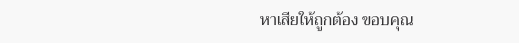หาเสียให้ถูกต้อง ขอบคุณ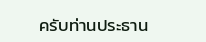ครับท่านประธาน